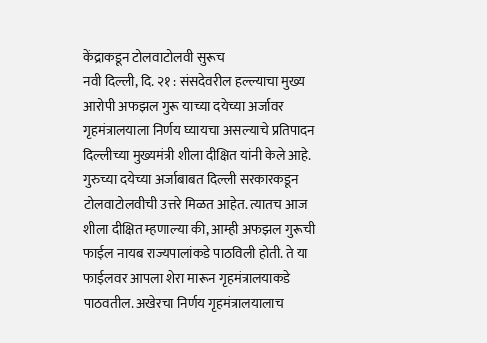केंद्राकडून टोलवाटोलवी सुरूच
नवी दिल्ली, दि. २१ : संसदेवरील हल्ल्याचा मुख्य आरोपी अफझल गुरू याच्या दयेच्या अर्जावर गृहमंत्रालयाला निर्णय घ्यायचा असल्याचे प्रतिपादन दिल्लीच्या मुख्यमंत्री शीला दीक्षित यांनी केले आहे.
गुरुच्या दयेच्या अर्जाबाबत दिल्ली सरकारकडून टोलवाटोलवीची उत्तरे मिळत आहेत. त्यातच आज शीला दीक्षित म्हणाल्या की, आम्ही अफझल गुरूची फाईल नायब राज्यपालांकडे पाठविली होती. ते या फाईलवर आपला शेरा मारून गृहमंत्रालयाकडे पाठवतील. अखेरचा निर्णय गृहमंत्रालयालाच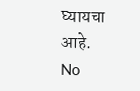घ्यायचा आहे.
No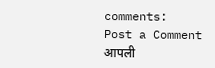comments:
Post a Comment
आपली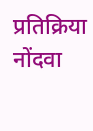प्रतिक्रिया नोंदवा